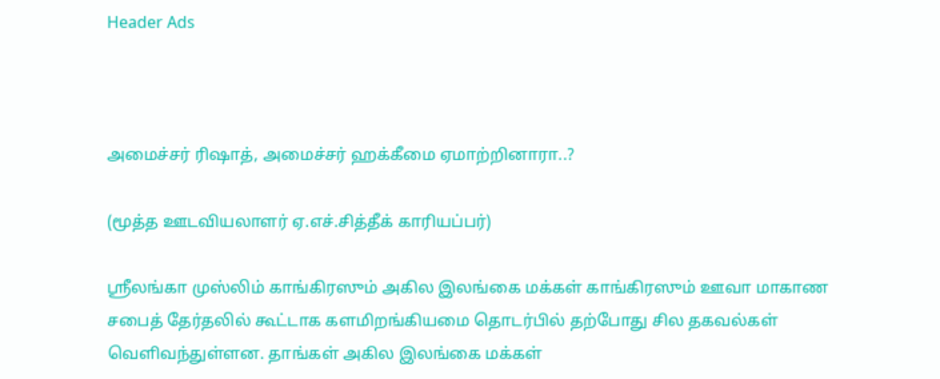Header Ads



அமைச்சர் ரிஷாத், அமைச்சர் ஹக்கீமை ஏமாற்றினாரா..?

(மூத்த ஊடவியலாளர் ஏ.எச்.சித்தீக் காரியப்பர்)

ஸ்ரீலங்கா முஸ்லிம் காங்கிரஸும் அகில இலங்கை மக்கள் காங்கிரஸும் ஊவா மாகாண சபைத் தேர்தலில் கூட்டாக களமிறங்கியமை தொடர்பில் தற்போது சில தகவல்கள் வெளிவந்துள்ளன. தாங்கள் அகில இலங்கை மக்கள்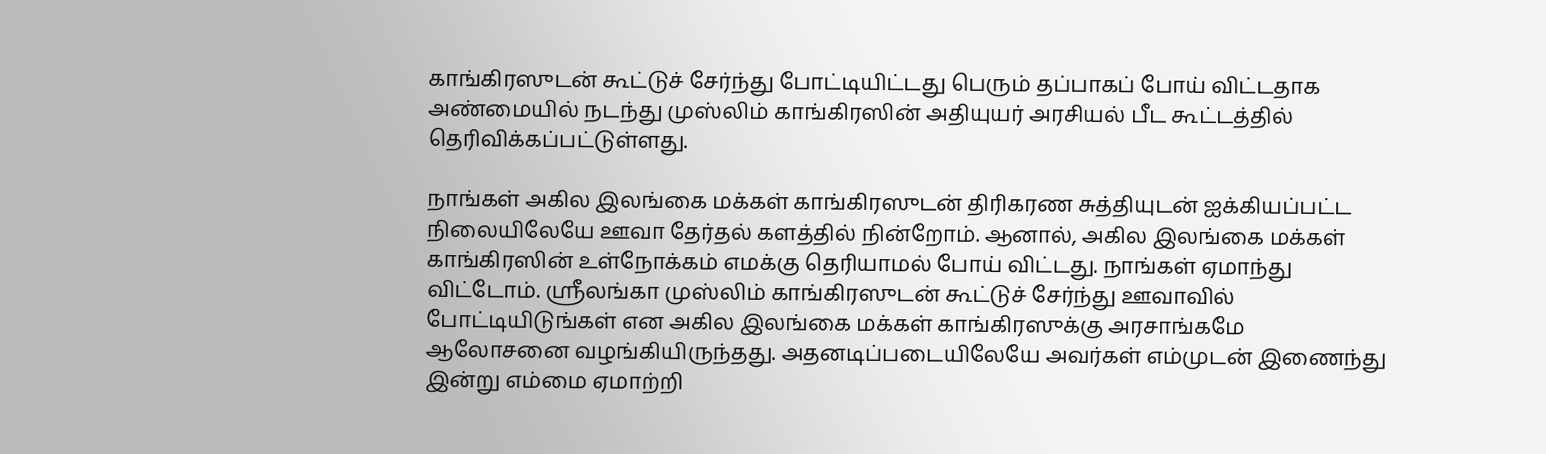காங்கிரஸுடன் கூட்டுச் சேர்ந்து போட்டியிட்டது பெரும் தப்பாகப் போய் விட்டதாக அண்மையில் நடந்து முஸ்லிம் காங்கிரஸின் அதியுயர் அரசியல் பீட கூட்டத்தில் தெரிவிக்கப்பட்டுள்ளது.

நாங்கள் அகில இலங்கை மக்கள் காங்கிரஸுடன் திரிகரண சுத்தியுடன் ஐக்கியப்பட்ட நிலையிலேயே ஊவா தேர்தல் களத்தில் நின்றோம். ஆனால், அகில இலங்கை மக்கள் காங்கிரஸின் உள்நோக்கம் எமக்கு தெரியாமல் போய் விட்டது. நாங்கள் ஏமாந்து விட்டோம். ஸ்ரீலங்கா முஸ்லிம் காங்கிரஸுடன் கூட்டுச் சேர்ந்து ஊவாவில் போட்டியிடுங்கள் என அகில இலங்கை மக்கள் காங்கிரஸுக்கு அரசாங்கமே ஆலோசனை வழங்கியிருந்தது. அதனடிப்படையிலேயே அவர்கள் எம்முடன் இணைந்து இன்று எம்மை ஏமாற்றி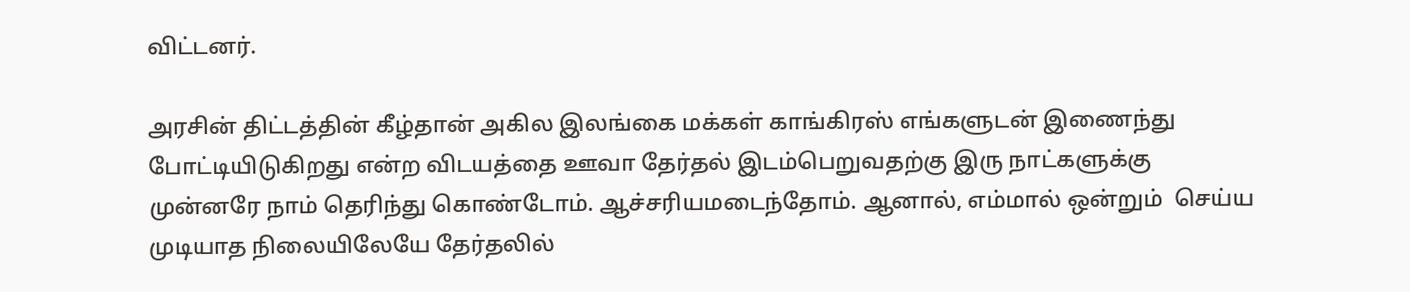விட்டனர்.

அரசின் திட்டத்தின் கீழ்தான் அகில இலங்கை மக்கள் காங்கிரஸ் எங்களுடன் இணைந்து போட்டியிடுகிறது என்ற விடயத்தை ஊவா தேர்தல் இடம்பெறுவதற்கு இரு நாட்களுக்கு முன்னரே நாம் தெரிந்து கொண்டோம். ஆச்சரியமடைந்தோம். ஆனால், எம்மால் ஒன்றும்  செய்ய முடியாத நிலையிலேயே தேர்தலில்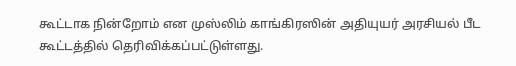கூட்டாக நின்றோம் என முஸ்லிம் காங்கிரஸின் அதியுயர் அரசியல் பீட கூட்டத்தில் தெரிவிக்கப்பட்டுள்ளது.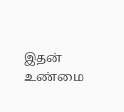இதன் உண்மை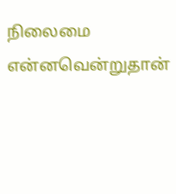நிலைமை என்னவென்றுதான்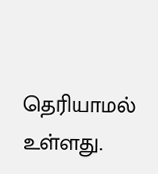தெரியாமல் உள்ளது.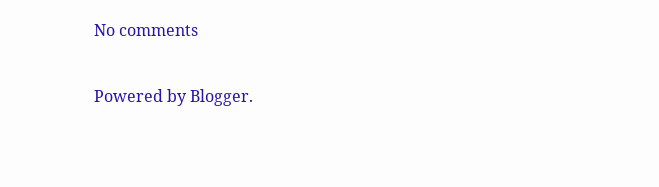No comments

Powered by Blogger.